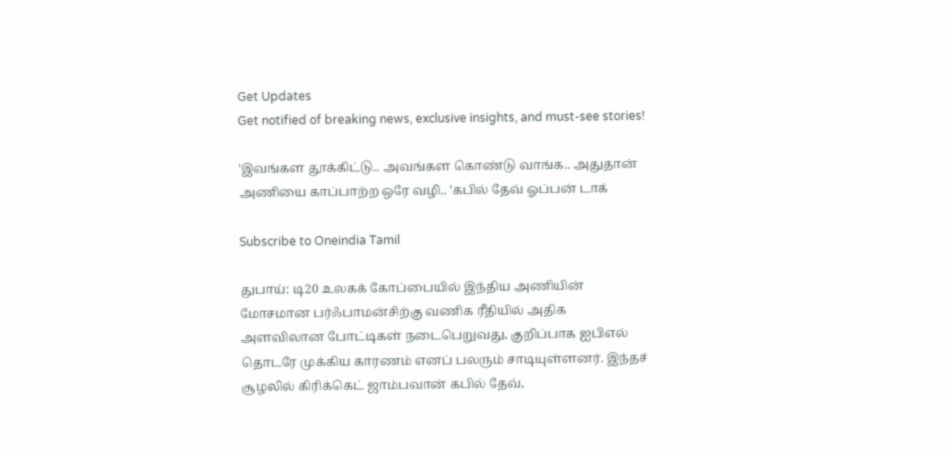Get Updates
Get notified of breaking news, exclusive insights, and must-see stories!

'இவங்கள தூக்கிட்டு.. அவங்கள கொண்டு வாங்க.. அதுதான் அணியை காப்பாற்ற ஒரே வழி.. 'கபில் தேவ் ஓப்பன் டாக்

Subscribe to Oneindia Tamil

துபாய்: டி20 உலகக் கோப்பையில் இந்திய அணியின் மோசமான பர்ஃபாமன்சிற்கு வணிக ரீதியில் அதிக அளவிலான போட்டிகள் நடைபெறுவது, குறிப்பாக ஐபிஎல் தொடரே முக்கிய காரணம் எனப் பலரும் சாடியுள்ளனர். இந்தச் சூழலில் கிரிக்கெட் ஜாம்பவான் கபில் தேவ்,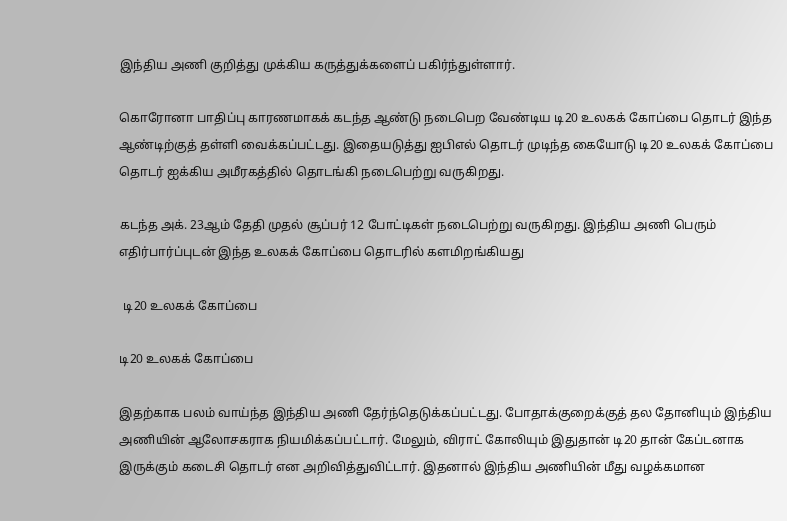இந்திய அணி குறித்து முக்கிய கருத்துக்களைப் பகிர்ந்துள்ளார்.

கொரோனா பாதிப்பு காரணமாகக் கடந்த ஆண்டு நடைபெற வேண்டிய டி20 உலகக் கோப்பை தொடர் இந்த ஆண்டிற்குத் தள்ளி வைக்கப்பட்டது. இதையடுத்து ஐபிஎல் தொடர் முடிந்த கையோடு டி20 உலகக் கோப்பை தொடர் ஐக்கிய அமீரகத்தில் தொடங்கி நடைபெற்று வருகிறது.

கடந்த அக். 23ஆம் தேதி முதல் சூப்பர் 12 போட்டிகள் நடைபெற்று வருகிறது. இந்திய அணி பெரும் எதிர்பார்ப்புடன் இந்த உலகக் கோப்பை தொடரில் களமிறங்கியது

 டி20 உலகக் கோப்பை

டி20 உலகக் கோப்பை

இதற்காக பலம் வாய்ந்த இந்திய அணி தேர்ந்தெடுக்கப்பட்டது. போதாக்குறைக்குத் தல தோனியும் இந்திய அணியின் ஆலோசகராக நியமிக்கப்பட்டார். மேலும், விராட் கோலியும் இதுதான் டி20 தான் கேப்டனாக இருக்கும் கடைசி தொடர் என அறிவித்துவிட்டார். இதனால் இந்திய அணியின் மீது வழக்கமான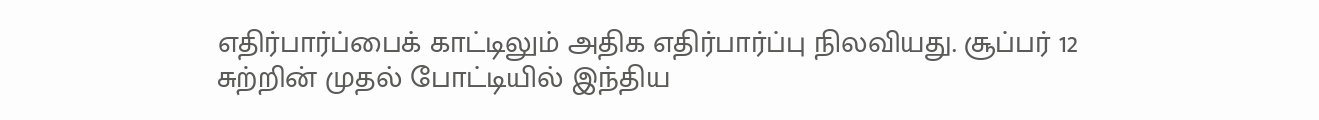எதிர்பார்ப்பைக் காட்டிலும் அதிக எதிர்பார்ப்பு நிலவியது. சூப்பர் 12 சுற்றின் முதல் போட்டியில் இந்திய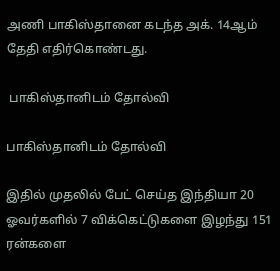அணி பாகிஸ்தானை கடந்த அக். 14ஆம் தேதி எதிர்கொண்டது.

 பாகிஸ்தானிடம் தோல்வி

பாகிஸ்தானிடம் தோல்வி

இதில் முதலில் பேட் செய்த இந்தியா 20 ஓவர்களில் 7 விக்கெட்டுகளை இழந்து 151 ரன்களை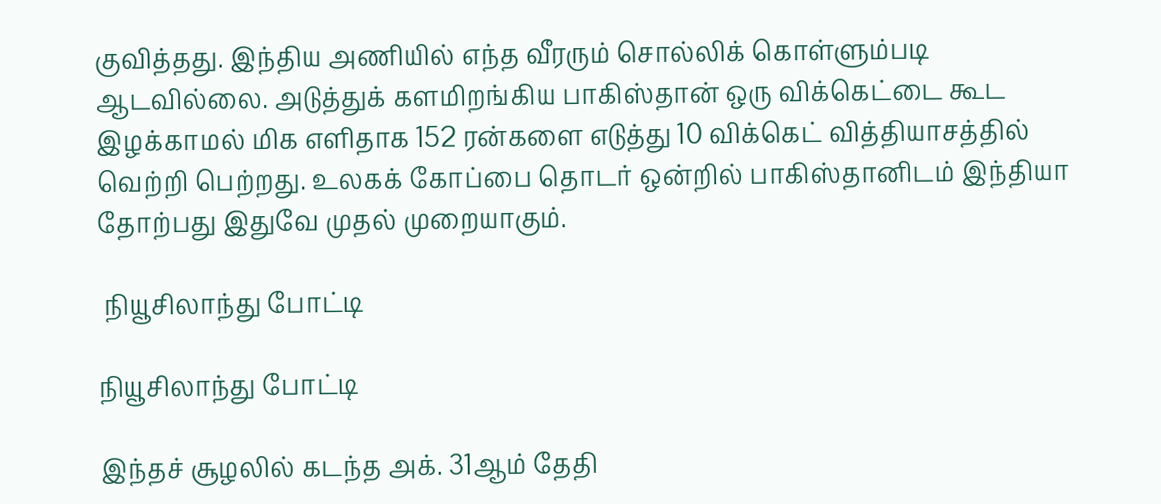குவித்தது. இந்திய அணியில் எந்த வீரரும் சொல்லிக் கொள்ளும்படி ஆடவில்லை. அடுத்துக் களமிறங்கிய பாகிஸ்தான் ஒரு விக்கெட்டை கூட இழக்காமல் மிக எளிதாக 152 ரன்களை எடுத்து 10 விக்கெட் வித்தியாசத்தில் வெற்றி பெற்றது. உலகக் கோப்பை தொடர் ஒன்றில் பாகிஸ்தானிடம் இந்தியா தோற்பது இதுவே முதல் முறையாகும்.

 நியூசிலாந்து போட்டி

நியூசிலாந்து போட்டி

இந்தச் சூழலில் கடந்த அக். 31ஆம் தேதி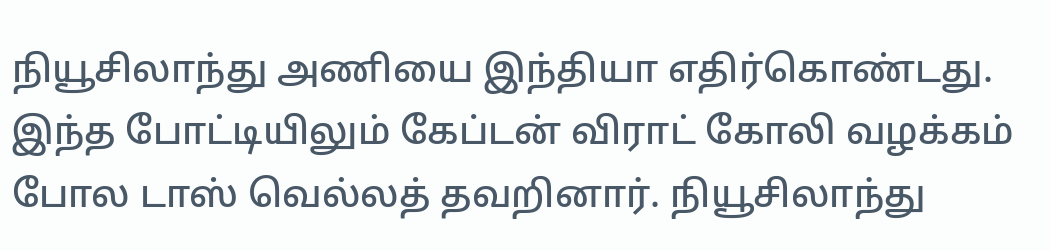நியூசிலாந்து அணியை இந்தியா எதிர்கொண்டது. இந்த போட்டியிலும் கேப்டன் விராட் கோலி வழக்கம் போல டாஸ் வெல்லத் தவறினார். நியூசிலாந்து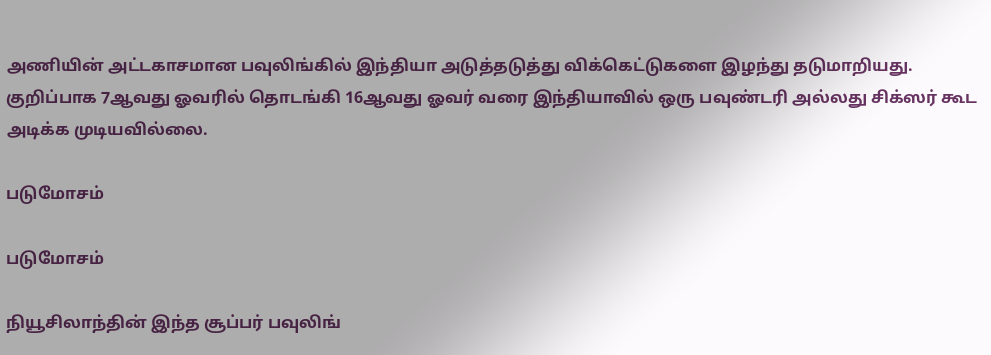அணியின் அட்டகாசமான பவுலிங்கில் இந்தியா அடுத்தடுத்து விக்கெட்டுகளை இழந்து தடுமாறியது. குறிப்பாக 7ஆவது ஓவரில் தொடங்கி 16ஆவது ஓவர் வரை இந்தியாவில் ஒரு பவுண்டரி அல்லது சிக்ஸர் கூட அடிக்க முடியவில்லை.

படுமோசம்

படுமோசம்

நியூசிலாந்தின் இந்த சூப்பர் பவுலிங்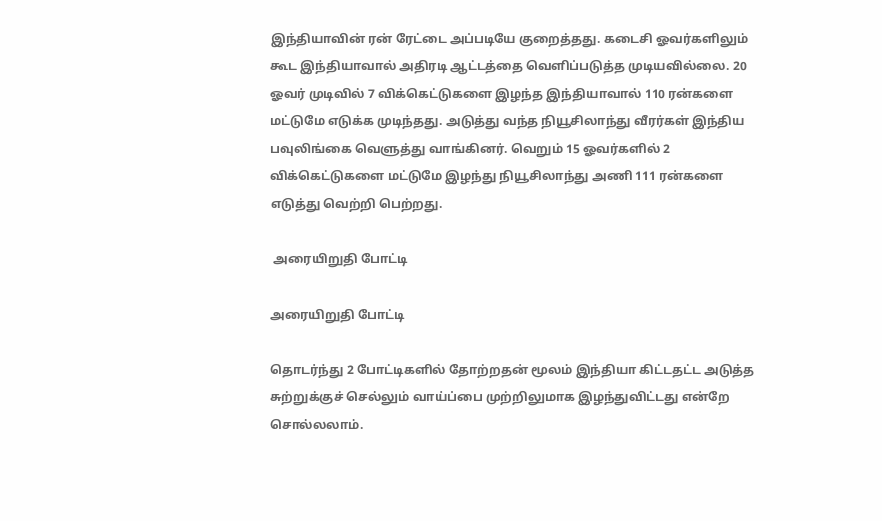இந்தியாவின் ரன் ரேட்டை அப்படியே குறைத்தது. கடைசி ஓவர்களிலும் கூட இந்தியாவால் அதிரடி ஆட்டத்தை வெளிப்படுத்த முடியவில்லை. 20 ஓவர் முடிவில் 7 விக்கெட்டுகளை இழந்த இந்தியாவால் 110 ரன்களை மட்டுமே எடுக்க முடிந்தது. அடுத்து வந்த நியூசிலாந்து வீரர்கள் இந்திய பவுலிங்கை வெளுத்து வாங்கினர். வெறும் 15 ஓவர்களில் 2 விக்கெட்டுகளை மட்டுமே இழந்து நியூசிலாந்து அணி 111 ரன்களை எடுத்து வெற்றி பெற்றது.

 அரையிறுதி போட்டி

அரையிறுதி போட்டி

தொடர்ந்து 2 போட்டிகளில் தோற்றதன் மூலம் இந்தியா கிட்டதட்ட அடுத்த சுற்றுக்குச் செல்லும் வாய்ப்பை முற்றிலுமாக இழந்துவிட்டது என்றே சொல்லலாம்.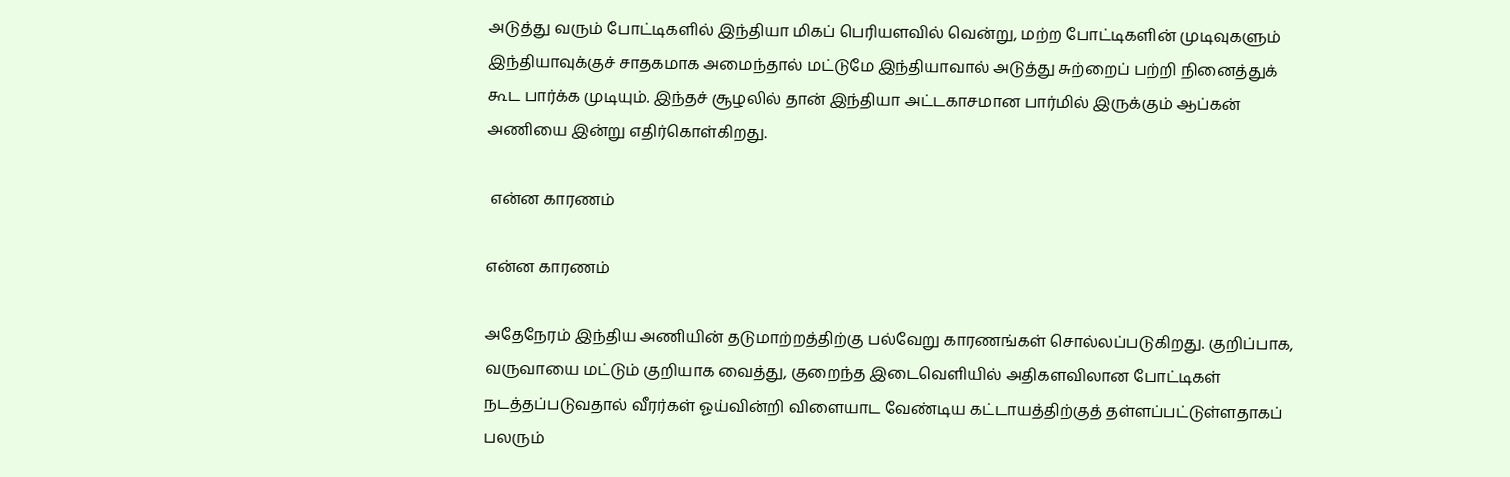அடுத்து வரும் போட்டிகளில் இந்தியா மிகப் பெரியளவில் வென்று, மற்ற போட்டிகளின் முடிவுகளும் இந்தியாவுக்குச் சாதகமாக அமைந்தால் மட்டுமே இந்தியாவால் அடுத்து சுற்றைப் பற்றி நினைத்துக் கூட பார்க்க முடியும். இந்தச் சூழலில் தான் இந்தியா அட்டகாசமான பார்மில் இருக்கும் ஆப்கன் அணியை இன்று எதிர்கொள்கிறது.

 என்ன காரணம்

என்ன காரணம்

அதேநேரம் இந்திய அணியின் தடுமாற்றத்திற்கு பல்வேறு காரணங்கள் சொல்லப்படுகிறது. குறிப்பாக, வருவாயை மட்டும் குறியாக வைத்து, குறைந்த இடைவெளியில் அதிகளவிலான போட்டிகள் நடத்தப்படுவதால் வீரர்கள் ஓய்வின்றி விளையாட வேண்டிய கட்டாயத்திற்குத் தள்ளப்பட்டுள்ளதாகப் பலரும்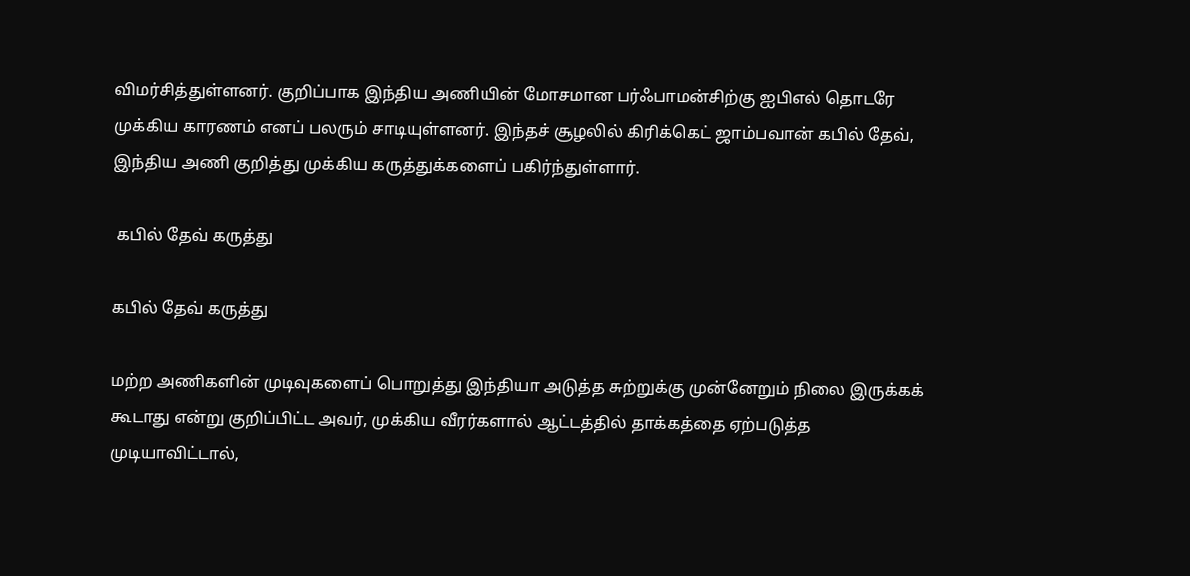விமர்சித்துள்ளனர். குறிப்பாக இந்திய அணியின் மோசமான பர்ஃபாமன்சிற்கு ஐபிஎல் தொடரே முக்கிய காரணம் எனப் பலரும் சாடியுள்ளனர். இந்தச் சூழலில் கிரிக்கெட் ஜாம்பவான் கபில் தேவ், இந்திய அணி குறித்து முக்கிய கருத்துக்களைப் பகிர்ந்துள்ளார்.

 கபில் தேவ் கருத்து

கபில் தேவ் கருத்து

மற்ற அணிகளின் முடிவுகளைப் பொறுத்து இந்தியா அடுத்த சுற்றுக்கு முன்னேறும் நிலை இருக்கக் கூடாது என்று குறிப்பிட்ட அவர், முக்கிய வீரர்களால் ஆட்டத்தில் தாக்கத்தை ஏற்படுத்த முடியாவிட்டால்,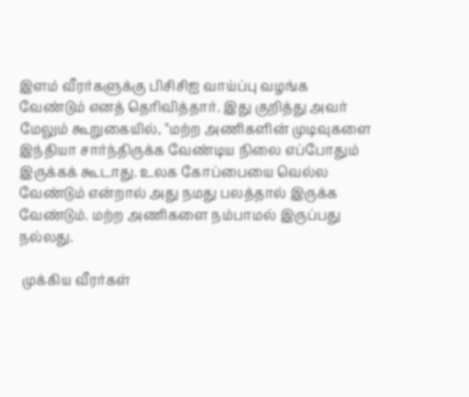இளம் வீரர்களுக்கு பிசிசிஐ வாய்ப்பு வழங்க வேண்டும் எனத் தெரிவித்தார். இது குறித்து அவர் மேலும் கூறுகையில், "மற்ற அணிகளின் முடிவுகளை இந்தியா சார்ந்திருக்க வேண்டிய நிலை எப்போதும் இருக்கக் கூடாது. உலக கோப்பையை வெல்ல வேண்டும் என்றால் அது நமது பலத்தால் இருக்க வேண்டும். மற்ற அணிகளை நம்பாமல் இருப்பது நல்லது.

 முக்கிய வீரர்கள்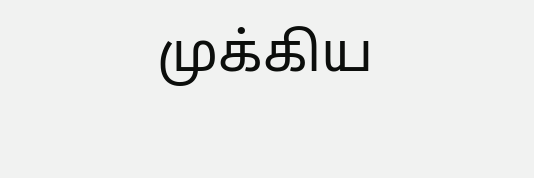முக்கிய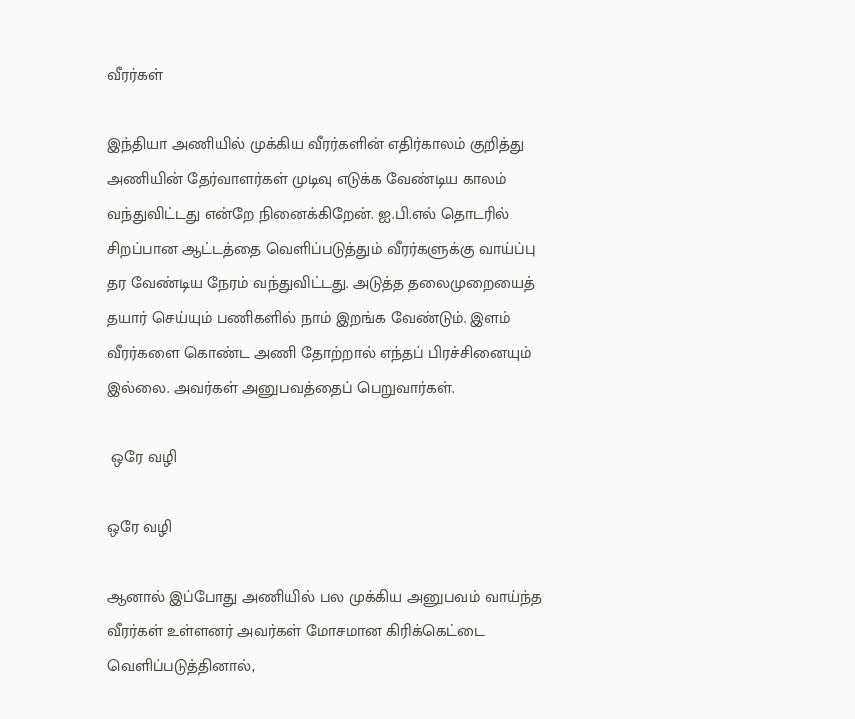வீரர்கள்

இந்தியா அணியில் முக்கிய வீரர்களின் எதிர்காலம் குறித்து அணியின் தேர்வாளர்கள் முடிவு எடுக்க வேண்டிய காலம் வந்துவிட்டது என்றே நினைக்கிறேன். ஐ.பி.எல் தொடரில் சிறப்பான ஆட்டத்தை வெளிப்படுத்தும் வீரர்களுக்கு வாய்ப்பு தர வேண்டிய நேரம் வந்துவிட்டது. அடுத்த தலைமுறையைத் தயார் செய்யும் பணிகளில் நாம் இறங்க வேண்டும். இளம் வீரர்களை கொண்ட அணி தோற்றால் எந்தப் பிரச்சினையும் இல்லை. அவர்கள் அனுபவத்தைப் பெறுவார்கள்.

 ஒரே வழி

ஒரே வழி

ஆனால் இப்போது அணியில் பல முக்கிய அனுபவம் வாய்ந்த வீரர்கள் உள்ளனர் அவர்கள் மோசமான கிரிக்கெட்டை வெளிப்படுத்தினால்,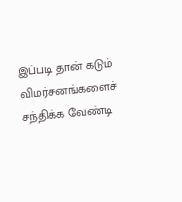இப்படி தான் கடும் விமர்சனங்களைச் சந்திக்க வேண்டி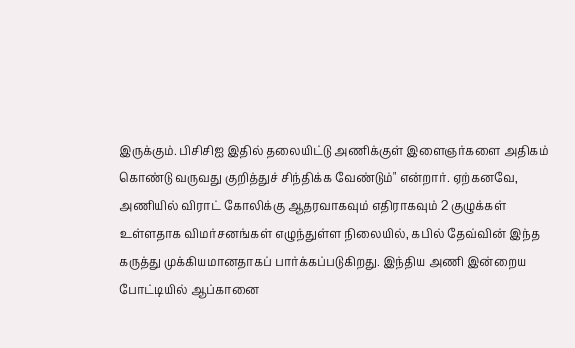இருக்கும். பிசிசிஐ இதில் தலையிட்டு அணிக்குள் இளைஞர்களை அதிகம் கொண்டு வருவது குறித்துச் சிந்திக்க வேண்டும்" என்றார். ஏற்கனவே, அணியில் விராட் கோலிக்கு ஆதரவாகவும் எதிராகவும் 2 குழுக்கள் உள்ளதாக விமர்சனங்கள் எழுந்துள்ள நிலையில், கபில் தேவ்வின் இந்த கருத்து முக்கியமானதாகப் பார்க்கப்படுகிறது. இந்திய அணி இன்றைய போட்டியில் ஆப்கானை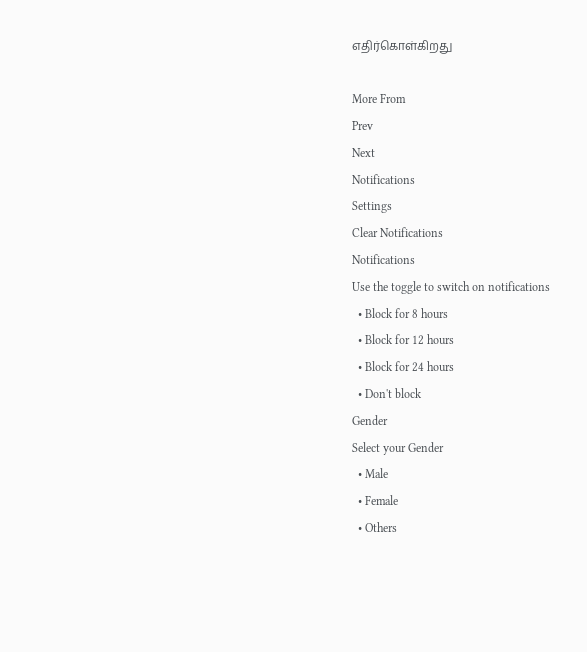எதிர்கொள்கிறது

More From
Prev
Next
Notifications
Settings
Clear Notifications
Notifications
Use the toggle to switch on notifications
  • Block for 8 hours
  • Block for 12 hours
  • Block for 24 hours
  • Don't block
Gender
Select your Gender
  • Male
  • Female
  • Others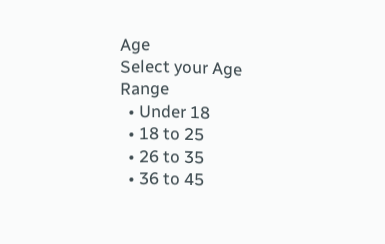Age
Select your Age Range
  • Under 18
  • 18 to 25
  • 26 to 35
  • 36 to 45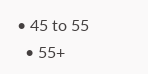• 45 to 55
  • 55+